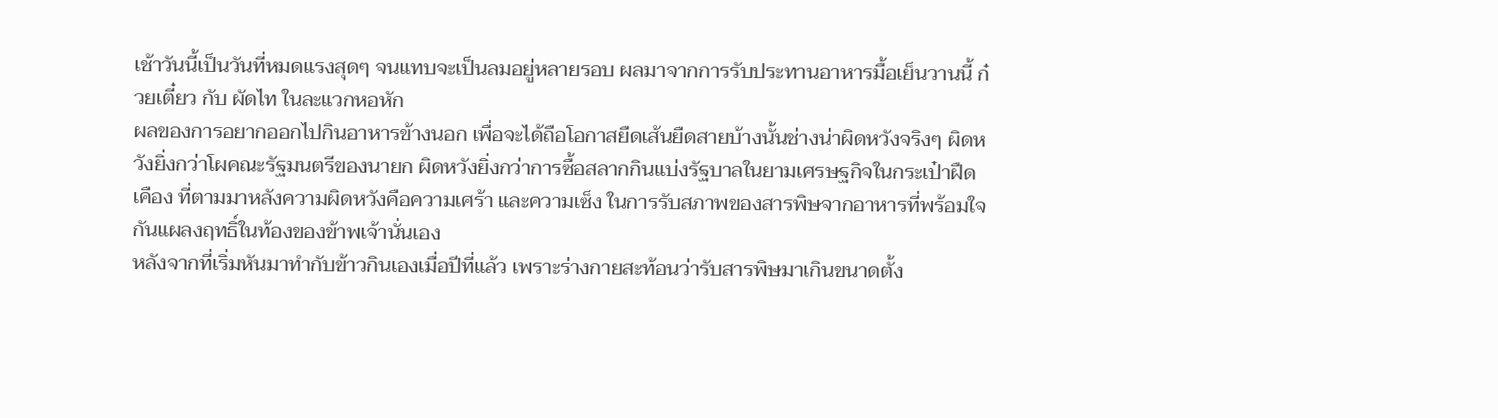เช้าวันนี้เป็นวันที่หมดแรงสุดๆ จนแทบจะเป็นลมอยู่หลายรอบ ผลมาจากการรับประทานอาหารมื้อเย็นวานนี้ ก๋วยเตี๋ยว กับ ผัดไท ในละแวกหอหัก
ผลของการอยากออกไปกินอาหารข้างนอก เพื่อจะได้ถือโอกาสยืดเส้นยืดสายบ้างนั้นช่างน่าผิดหวังจริงๆ ผิดหวังยิ่งกว่าโผคณะรัฐมนตรีของนายก ผิดหวังยิ่งกว่าการซื้อสลากกินแบ่งรัฐบาลในยามเศรษฐกิจในกระเป๋าฝืดเคือง ที่ตามมาหลังความผิดหวังคือความเศร้า และความเซ็ง ในการรับสภาพของสารพิษจากอาหารที่พร้อมใจกันแผลงฤทธิ์ในท้องของข้าพเจ้านั่นเอง
หลังจากที่เริ่มหันมาทำกับข้าวกินเองเมื่อปีที่แล้ว เพราะร่างกายสะท้อนว่ารับสารพิษมาเกินขนาดตั้ง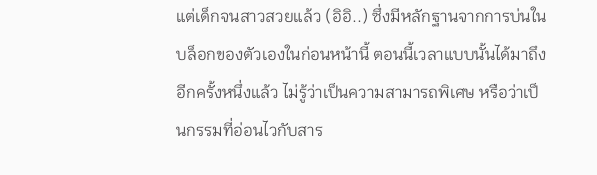แต่เด็กจนสาวสวยแล้ว (อิอิ..) ซึ่งมีหลักฐานจากการบ่นในบล็อกของตัวเองในก่อนหน้านี้ ตอนนี้เวลาแบบนั้นได้มาถึงอีกครั้งหนึ่งแล้ว ไม่รู้ว่าเป็นความสามารถพิเศษ หรือว่าเป็นกรรมที่อ่อนไวกับสาร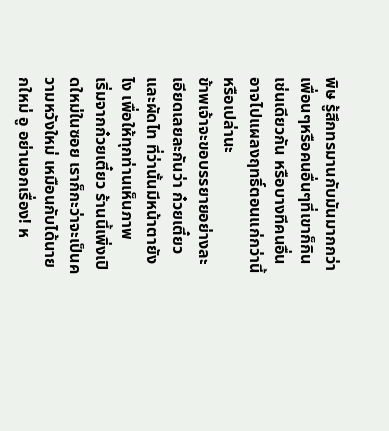พิษ รู้สึกทรมานกับมันมากกว่าเพื่อนๆหรือคนอื่นๆที่เขาก็กินเช่นเดียวกัน หรือบางทีคนอื่นอาจไปแผลงฤทธิ์ตอนแก่กว่านี้หรือเปล่านะ
ข้าพเจ้าจะขอบรรยายอย่างละเอียดเลยละกันว่า ก๋วยเตี๋ยว และผัดไท ที่ว่านั้นมีหน้าตายังไง เพื่อให้ทุกท่านเห็นภาพ
เริ่มจากก๋วยเตี๋ยว ร้านนี้เพิ่งเปิดใหม่ในซอย เราก็กะว่าจะเป็นความหวังใหม่ เหมือนกับได้นายกใหม่ อู อย่านอกเรื่อง! ห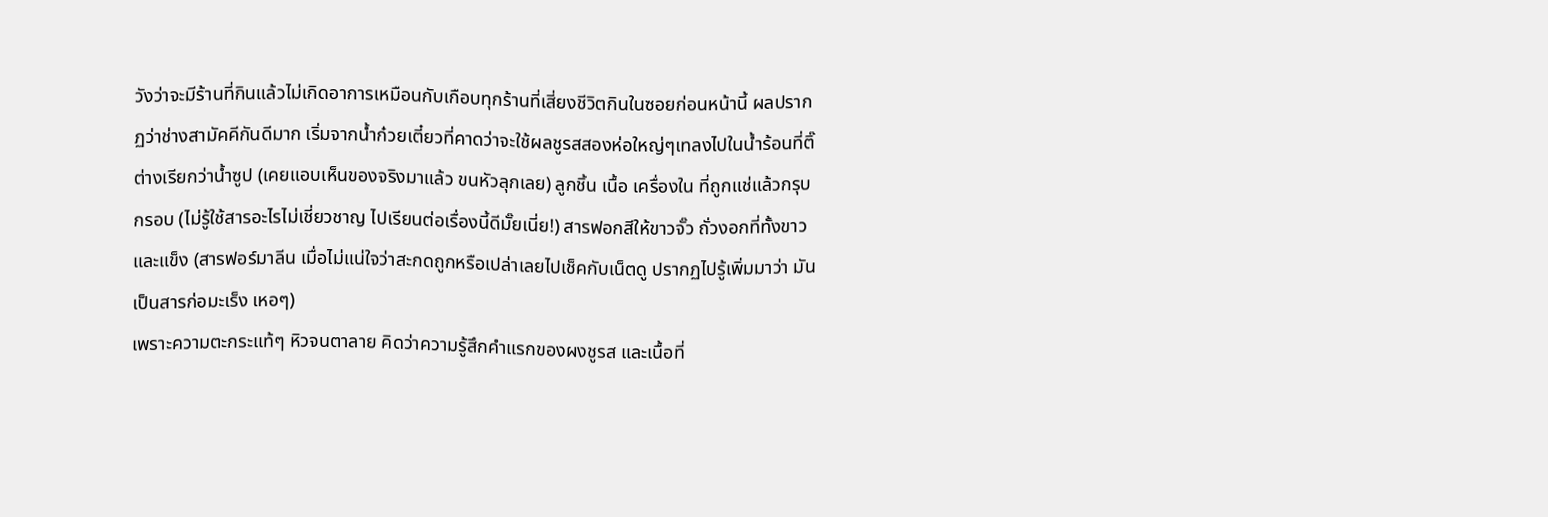วังว่าจะมีร้านที่กินแล้วไม่เกิดอาการเหมือนกับเกือบทุกร้านที่เสี่ยงชีวิตกินในซอยก่อนหน้านี้ ผลปรากฏว่าช่างสามัคคีกันดีมาก เริ่มจากน้ำก๋วยเตี๋ยวที่คาดว่าจะใช้ผลชูรสสองห่อใหญ่ๆเทลงไปในน้ำร้อนที่ติ๊ต่างเรียกว่าน้ำซูป (เคยแอบเห็นของจริงมาแล้ว ขนหัวลุกเลย) ลูกชิ้น เนื้อ เครื่องใน ที่ถูกแช่แล้วกรุบกรอบ (ไม่รู้ใช้สารอะไรไม่เชี่ยวชาญ ไปเรียนต่อเรื่องนี้ดีมั๊ยเนี่ย!) สารฟอกสีให้ขาวจั๊ว ถั่วงอกที่ทั้งขาว และแข็ง (สารฟอร์มาลีน เมื่อไม่แน่ใจว่าสะกดถูกหรือเปล่าเลยไปเช็คกับเน็ตดู ปรากฏไปรู้เพิ่มมาว่า มันเป็นสารก่อมะเร็ง เหอๆ)
เพราะความตะกระแท้ๆ หิวจนตาลาย คิดว่าความรู้สึกคำแรกของผงชูรส และเนื้อที่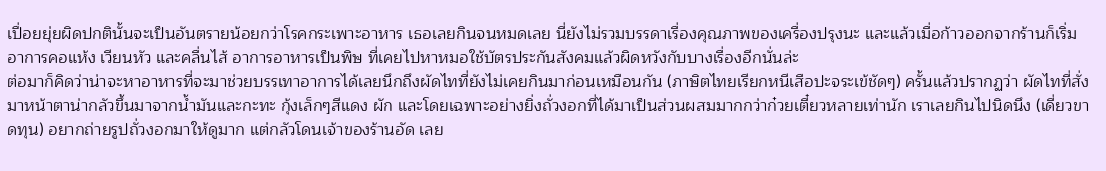เปื่อยยุ่ยผิดปกตินั้นจะเป็นอันตรายน้อยกว่าโรคกระเพาะอาหาร เธอเลยกินจนหมดเลย นี่ยังไม่รวมบรรดาเรื่องคุณภาพของเครื่องปรุงนะ และแล้วเมื่อก้าวออกจากร้านก็เริ่มอาการคอแห้ง เวียนหัว และคลื่นไส้ อาการอาหารเป็นพิษ ที่เคยไปหาหมอใช้บัตรประกันสังคมแล้วผิดหวังกับบางเรื่องอีกนั่นล่ะ
ต่อมาก็คิดว่าน่าจะหาอาหารที่จะมาช่วยบรรเทาอาการได้เลยนึกถึงผัดไทที่ยังไม่เคยกินมาก่อนเหมือนกัน (ภาษิตไทยเรียกหนีเสือปะจระเข้ชัดๆ) ครั้นแล้วปรากฏว่า ผัดไทที่สั่งมาหน้าตาน่ากลัวขึ้นมาจากน้ำมันและกะทะ กุ้งเล็กๆสีแดง ผัก และโดยเฉพาะอย่างยิ่งถั่วงอกที่ได้มาเป็นส่วนผสมมากกว่าก๋วยเตี๋ยวหลายเท่านัก เราเลยกินไปนิดนึง (เดี่ยวขาดทุน) อยากถ่ายรูปถั่วงอกมาให้ดูมาก แต่กลัวโดนเจ้าของร้านอัด เลย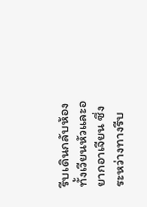รีบเดินกลับห้อง ทั้งเวียนหัวและอยากอาเจียน ซึ่งระหว่างทางรีบ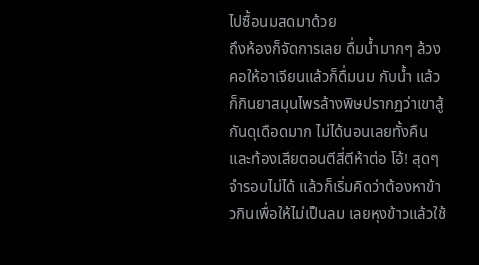ไปซื้อนมสดมาด้วย
ถึงห้องก็จัดการเลย ดื่มน้ำมากๆ ล้วงคอให้อาเจียนแล้วก็ดื่มนม กับน้ำ แล้วก็กินยาสมุนไพรล้างพิษปรากฏว่าเขาสู้กันดุเดือดมาก ไม่ได้นอนเลยทั้งคืน และท้องเสียตอนตีสี่ตีห้าต่อ โอ้! สุดๆ จำรอบไม่ได้ แล้วก็เริ่มคิดว่าต้องหาข้าวกินเพื่อให้ไม่เป็นลม เลยหุงข้าวแล้วใช้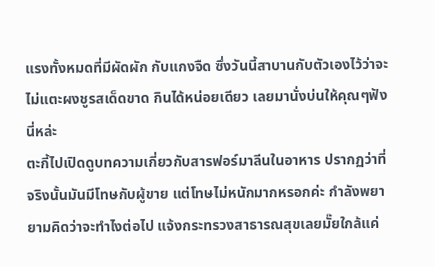แรงทั้งหมดที่มีผัดผัก กับแกงจืด ซึ่งวันนี้สาบานกับตัวเองไว้ว่าจะไม่แตะผงชูรสเด็ดขาด กินได้หน่อยเดียว เลยมานั่งบ่นให้คุณๆฟังนี่หล่ะ
ตะกี้ไปเปิดดูบทความเกี่ยวกับสารฟอร์มาลีนในอาหาร ปรากฏว่าที่จริงนั้นมันมีโทษกับผู้ขาย แต่โทษไม่หนักมากหรอกค่ะ กำลังพยายามคิดว่าจะทำไงต่อไป แจ้งกระทรวงสาธารณสุขเลยมั๊ยใกล้แค่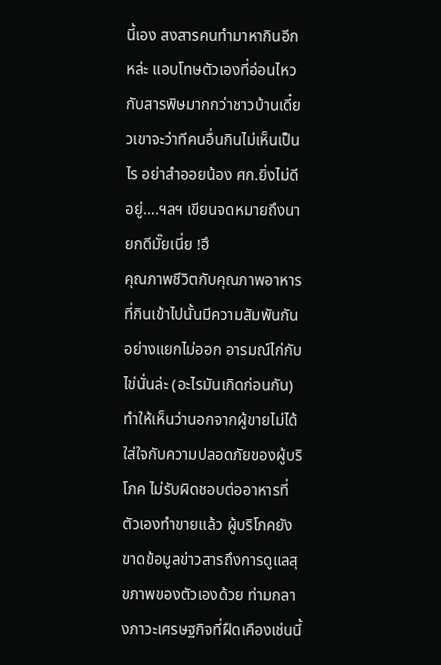นี้เอง สงสารคนทำมาหากินอีกหล่ะ แอบโทษตัวเองที่อ่อนไหวกับสารพิษมากกว่าชาวบ้านเดี๋ยวเขาจะว่าทีคนอื่นกินไม่เห็นเป็นไร อย่าสำออยน้อง ศก.ยิ่งไม่ดีอยู่….ฯลฯ เขียนจดหมายถึงนายกดีมั๊ยเนี่ย !ฮึ
คุณภาพชีวิตกับคุณภาพอาหารที่กินเข้าไปนั้นมีความสัมพันกันอย่างแยกไม่ออก อารมณ์ไก่กับไข่นั่นล่ะ (อะไรมันเกิดก่อนกัน) ทำให้เห็นว่านอกจากผู้ขายไม่ได้ใส่ใจกับความปลอดภัยของผู้บริโภค ไม่รับผิดชอบต่ออาหารที่ตัวเองทำขายแล้ว ผู้บริโภคยังขาดข้อมูลข่าวสารถึงการดูแลสุขภาพของตัวเองด้วย ท่ามกลางภาวะเศรษฐกิจที่ฝืดเคืองเช่นนี้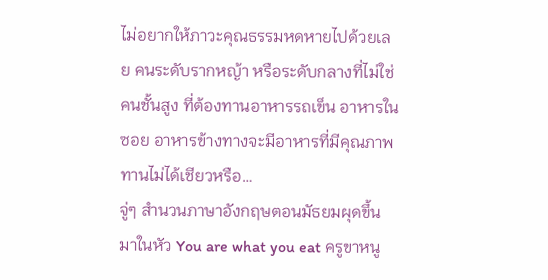ไม่อยากให้ภาวะคุณธรรมหดหายไปด้วยเลย คนระดับรากหญ้า หรือระดับกลางที่ไม่ใช่คนชั้นสูง ที่ต้องทานอาหารรถเข็น อาหารในซอย อาหารข้างทางจะมีอาหารที่มีคุณภาพทานไม่ได้เชียวหรือ…
จู่ๆ สำนวนภาษาอังกฤษตอนมัธยมผุดขึ้นมาในหัว You are what you eat ครูขาหนู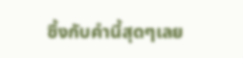ซึ้งกับคำนี้สุดๆเลย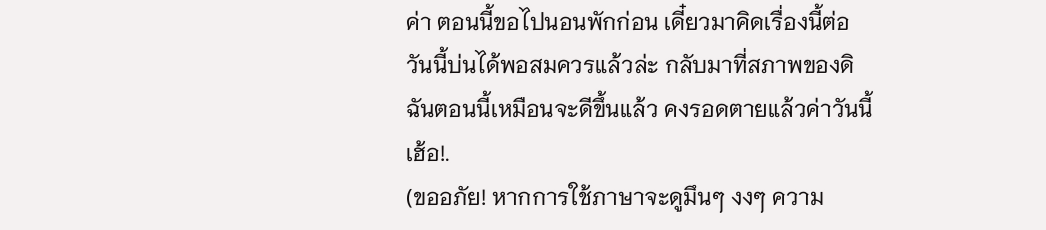ค่า ตอนนี้ขอไปนอนพักก่อน เดี๋ยวมาคิดเรื่องนี้ต่อ วันนี้บ่นได้พอสมควรแล้วล่ะ กลับมาที่สภาพของดิฉันตอนนี้เหมือนจะดีขึ้นแล้ว คงรอดตายแล้วค่าวันนี้ เฮ้อ!.
(ขออภัย! หากการใช้ภาษาจะดูมึนๆ งงๆ ความ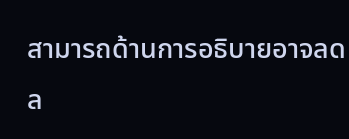สามารถด้านการอธิบายอาจลดล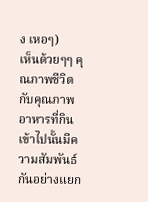ง เหอๆ)
เห็นด้วยๆๆ คุณภาพชีวิตกับคุณภาพอาหารที่กินเข้าไปนั้นมีความสัมพันธ์กันอย่างแยก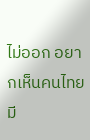ไม่ออก อยากเห็นคนไทยมี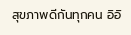สุขภาพดีกันทุกคน อิอิ